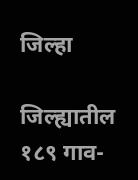जिल्हा

जिल्ह्यातील १८९ गाव-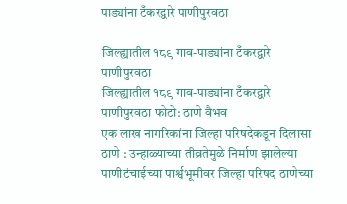पाड्यांना टँकरद्वारे पाणीपुरवठा

जिल्ह्यातील १८९ गाव-पाड्यांना टँकरद्वारे पाणीपुरवठा
जिल्ह्यातील १८९ गाव-पाड्यांना टँकरद्वारे पाणीपुरवठा फोटो: ठाणे वैभव
एक लाख नागरिकांना जिल्हा परिषदेकडून दिलासा ठाणे : उन्हाळ्याच्या तीव्रतेमुळे निर्माण झालेल्या पाणीटंचाईच्या पार्श्वभूमीवर जिल्हा परिषद ठाणेच्या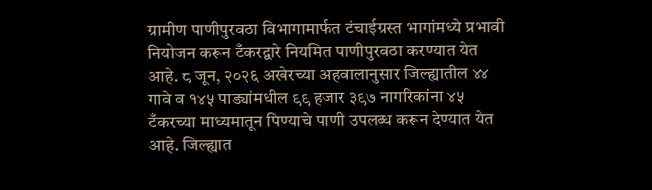ग्रामीण पाणीपुरवठा विभागामार्फत टंचाईग्रस्त भागांमध्ये प्रभावी नियोजन करून टँकरद्वारे नियमित पाणीपुरवठा करण्यात येत आहे. ८ जून, २०२६ अखेरच्या अहवालानुसार जिल्ह्यातील ४४ गावे व १४५ पाड्यांमधील ९९ हजार ३९७ नागरिकांना ४५ टँकरच्या माध्यमातून पिण्याचे पाणी उपलब्ध करून देण्यात येत आहे. जिल्ह्यात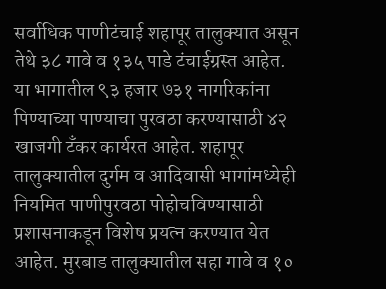सर्वाधिक पाणीटंचाई शहापूर तालुक्यात असून तेथे ३८ गावे व १३५ पाडे टंचाईग्रस्त आहेत. या भागातील ९३ हजार ७३१ नागरिकांना पिण्याच्या पाण्याचा पुरवठा करण्यासाठी ४२ खाजगी टँकर कार्यरत आहेत. शहापूर तालुक्यातील दुर्गम व आदिवासी भागांमध्येही नियमित पाणीपुरवठा पोहोचविण्यासाठी प्रशासनाकडून विशेष प्रयत्न करण्यात येत आहेत. मुरबाड तालुक्यातील सहा गावे व १०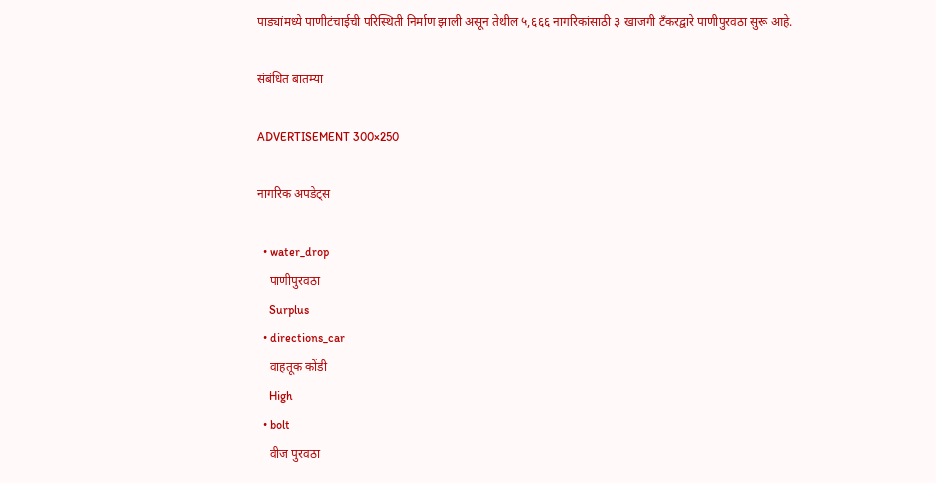पाड्यांमध्ये पाणीटंचाईची परिस्थिती निर्माण झाली असून तेथील ५,६६६ नागरिकांसाठी ३ खाजगी टँकरद्वारे पाणीपुरवठा सुरू आहे.

संबंधित बातम्या

ADVERTISEMENT 300×250

नागरिक अपडेट्स

  • water_drop
    पाणीपुरवठा
    Surplus
  • directions_car
    वाहतूक कोंडी
    High
  • bolt
    वीज पुरवठा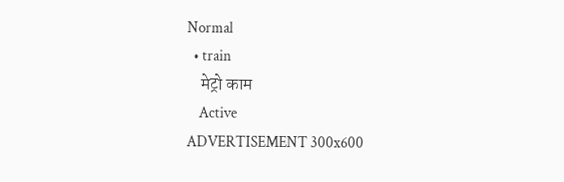Normal
  • train
    मेट्रो काम
    Active
ADVERTISEMENT 300x600